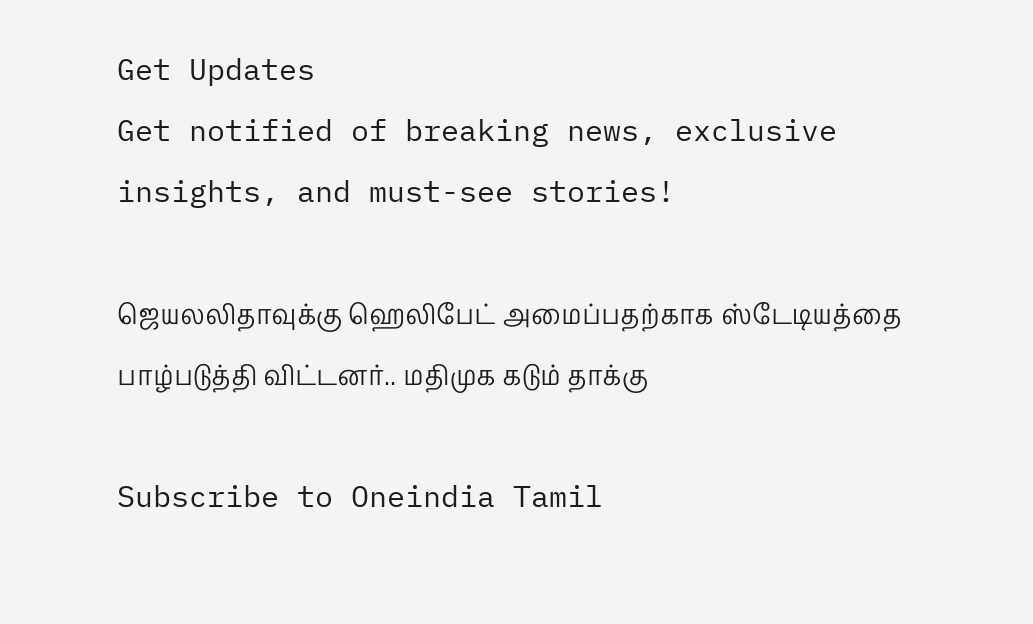Get Updates
Get notified of breaking news, exclusive insights, and must-see stories!

ஜெயலலிதாவுக்கு ஹெலிபேட் அமைப்பதற்காக ஸ்டேடியத்தை பாழ்படுத்தி விட்டனர்.. மதிமுக கடும் தாக்கு

Subscribe to Oneindia Tamil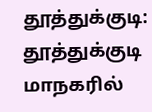தூத்துக்குடி: தூத்துக்குடி மாநகரில்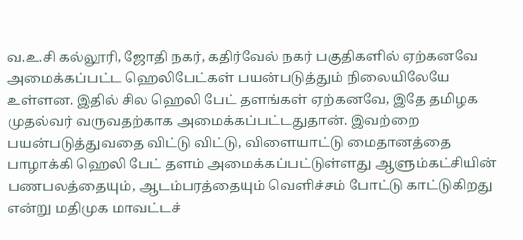வ.உ.சி கல்லூரி, ஜோதி நகர், கதிர்வேல் நகர் பகுதிகளில் ஏற்கனவே அமைக்கப்பட்ட ஹெலிபேட்கள் பயன்படுத்தும் நிலையிலேயே உள்ளன. இதில் சில ஹெலி பேட் தளங்கள் ஏற்கனவே, இதே தமிழக முதல்வர் வருவதற்காக அமைக்கப்பட்டதுதான். இவற்றை பயன்படுத்துவதை விட்டு விட்டு, விளையாட்டு மைதானத்தை பாழாக்கி ஹெலி பேட் தளம் அமைக்கப்பட்டுள்ளது ஆளும்கட்சியின் பணபலத்தையும், ஆடம்பரத்தையும் வெளிச்சம் போட்டு காட்டுகிறது என்று மதிமுக மாவட்டச்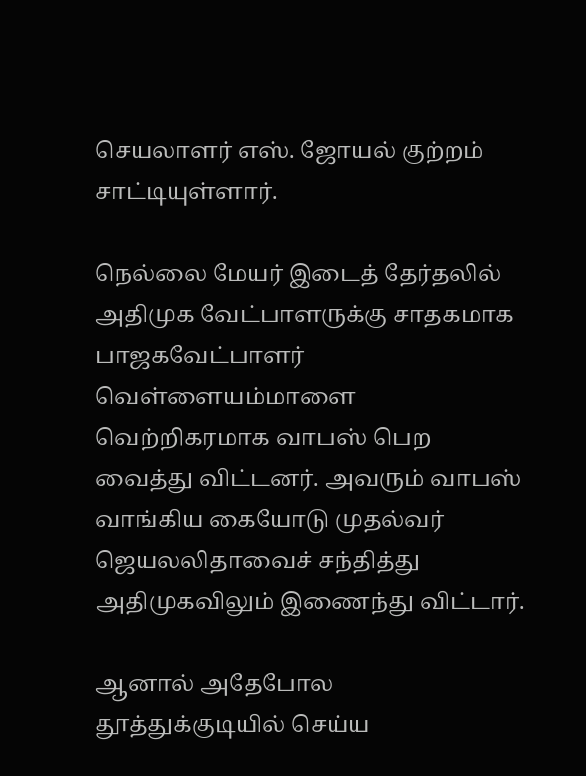செயலாளர் எஸ். ஜோயல் குற்றம் சாட்டியுள்ளார்.

நெல்லை மேயர் இடைத் தேர்தலில் அதிமுக வேட்பாளருக்கு சாதகமாக பாஜகவேட்பாளர் வெள்ளையம்மாளை வெற்றிகரமாக வாபஸ் பெற வைத்து விட்டனர். அவரும் வாபஸ் வாங்கிய கையோடு முதல்வர் ஜெயலலிதாவைச் சந்தித்து அதிமுகவிலும் இணைந்து விட்டார்.

ஆனால் அதேபோல தூத்துக்குடியில் செய்ய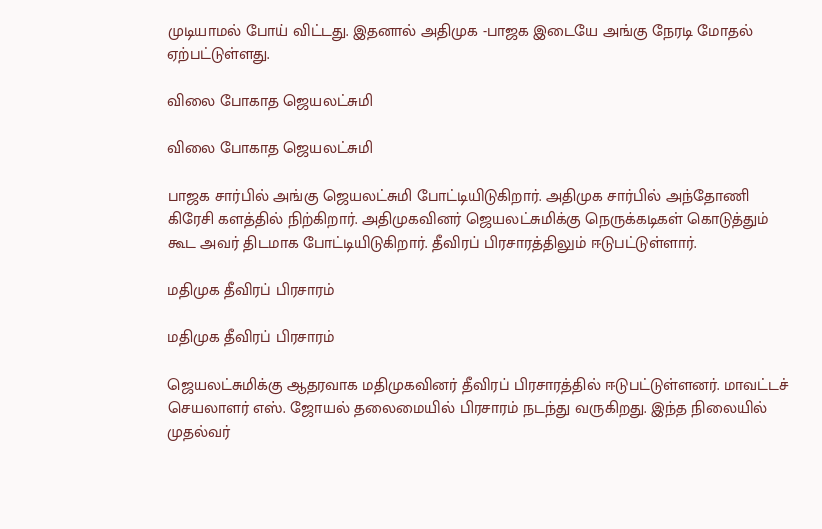முடியாமல் போய் விட்டது. இதனால் அதிமுக -பாஜக இடையே அங்கு நேரடி மோதல் ஏற்பட்டுள்ளது.

விலை போகாத ஜெயலட்சுமி

விலை போகாத ஜெயலட்சுமி

பாஜக சார்பில் அங்கு ஜெயலட்சுமி போட்டியிடுகிறார். அதிமுக சார்பில் அந்தோணி கிரேசி களத்தில் நிற்கிறார். அதிமுகவினர் ஜெயலட்சுமிக்கு நெருக்கடிகள் கொடுத்தும் கூட அவர் திடமாக போட்டியிடுகிறார். தீவிரப் பிரசாரத்திலும் ஈடுபட்டுள்ளார்.

மதிமுக தீவிரப் பிரசாரம்

மதிமுக தீவிரப் பிரசாரம்

ஜெயலட்சுமிக்கு ஆதரவாக மதிமுகவினர் தீவிரப் பிரசாரத்தில் ஈடுபட்டுள்ளனர். மாவட்டச் செயலாளர் எஸ். ஜோயல் தலைமையில் பிரசாரம் நடந்து வருகிறது. இந்த நிலையில் முதல்வர்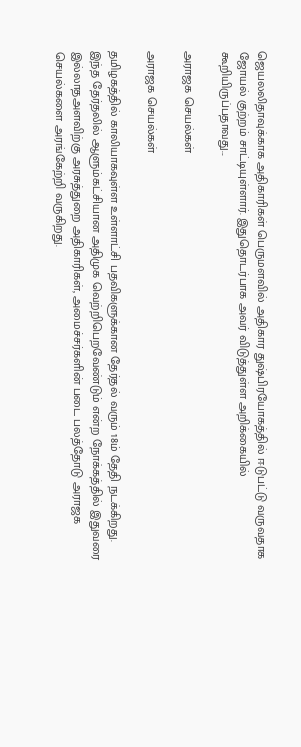ஜெயலலிதாவுக்காக அதிகாரிகள் பெருமளவில் அதிகார துஷ்பிரயோகத்தில் ஈடுபட்டு வருவதாக ஜோயல் குற்றம் சாட்டியுள்ளார். இதுதொடர்பாக அவர் விடுத்துள்ள அறிக்கையில் கூறியிருப்பதாவது...

அராஜக செயல்கள்

அராஜக செயல்கள்

தமிழகத்தில் காலியாகவுள்ள உள்ளாட்சி பதவிகளுக்கான தேர்தல் வரும் 18ம் தேதி நடக்கிறது. இந்த தேர்தலில் ஆளும்கட்சியான அதிமுக வெற்றிபெறவேண்டும் என்ற நோக்கத்தில் இதுவரை இல்லாதஅளவிற்கு அரசுத்துறை அதிகாரிகள், அமைச்சர்களின் படை பலத்தோடு அராஜக செயல்களை அரங்கேற்றி வருகிறது.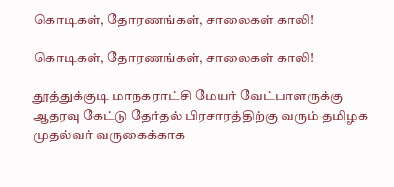கொடிகள், தோரணங்கள், சாலைகள் காலி!

கொடிகள், தோரணங்கள், சாலைகள் காலி!

தூத்துக்குடி மாநகராட்சி மேயர் வேட்பாளருக்கு ஆதரவு கேட்டு தேர்தல் பிரசாரத்திற்கு வரும் தமிழக முதல்வர் வருகைக்காக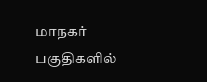மாநகர் பகுதிகளில்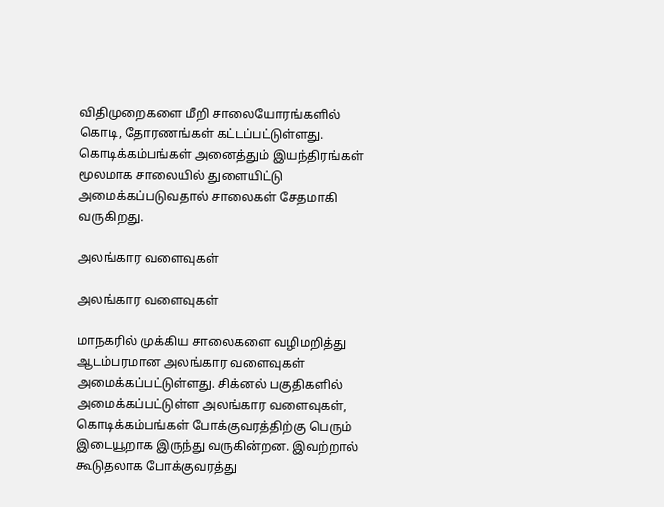விதிமுறைகளை மீறி சாலையோரங்களில் கொடி, தோரணங்கள் கட்டப்பட்டுள்ளது. கொடிக்கம்பங்கள் அனைத்தும் இயந்திரங்கள் மூலமாக சாலையில் துளையிட்டு அமைக்கப்படுவதால் சாலைகள் சேதமாகி வருகிறது.

அலங்கார வளைவுகள்

அலங்கார வளைவுகள்

மாநகரில் முக்கிய சாலைகளை வழிமறித்து ஆடம்பரமான அலங்கார வளைவுகள் அமைக்கப்பட்டுள்ளது. சிக்னல் பகுதிகளில் அமைக்கப்பட்டுள்ள அலங்கார வளைவுகள், கொடிக்கம்பங்கள் போக்குவரத்திற்கு பெரும் இடையூறாக இருந்து வருகின்றன. இவற்றால் கூடுதலாக போக்குவரத்து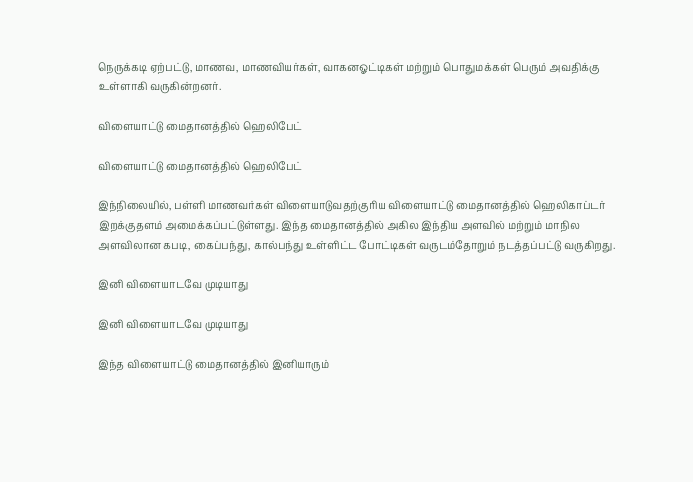நெருக்கடி ஏற்பட்டு, மாணவ, மாணவியர்கள், வாகனஓட்டிகள் மற்றும் பொதுமக்கள் பெரும் அவதிக்கு உள்ளாகி வருகின்றனர்.

விளையாட்டு மைதானத்தில் ஹெலிபேட்

விளையாட்டு மைதானத்தில் ஹெலிபேட்

இந்நிலையில், பள்ளி மாணவர்கள் விளையாடுவதற்குரிய விளையாட்டு மைதானத்தில் ஹெலிகாப்டர் இறக்குதளம் அமைக்கப்பட்டுள்ளது. இந்த மைதானத்தில் அகில இந்திய அளவில் மற்றும் மாநில அளவிலான கபடி, கைப்பந்து, கால்பந்து உள்ளிட்ட போட்டிகள் வருடம்தோறும் நடத்தப்பட்டு வருகிறது.

இனி விளையாடவே முடியாது

இனி விளையாடவே முடியாது

இந்த விளையாட்டு மைதானத்தில் இனியாரும்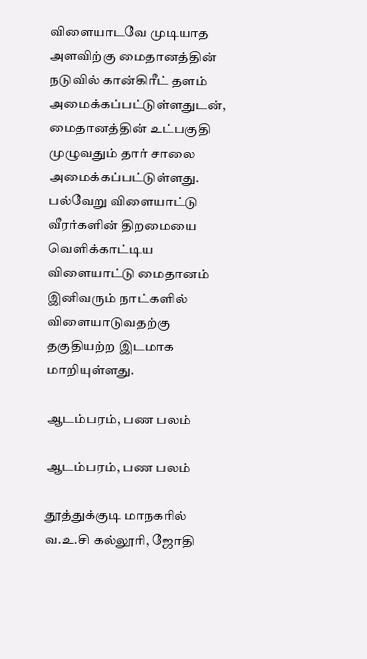விளையாடவே முடியாத அளவிற்கு மைதானத்தின் நடுவில் கான்கிரீட் தளம் அமைக்கப்பட்டுள்ளதுடன், மைதானத்தின் உட்பகுதி முழுவதும் தார் சாலை அமைக்கப்பட்டுள்ளது. பல்வேறு விளையாட்டு வீரர்களின் திறமையை வெளிக்காட்டிய விளையாட்டு மைதானம் இனிவரும் நாட்களில் விளையாடுவதற்கு தகுதியற்ற இடமாக மாறியுள்ளது.

ஆடம்பரம், பண பலம்

ஆடம்பரம், பண பலம்

தூத்துக்குடி மாநகரில் வ.உ.சி கல்லூரி, ஜோதி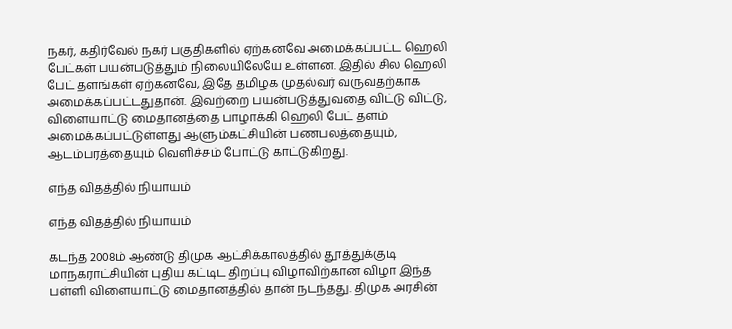நகர், கதிர்வேல் நகர் பகுதிகளில் ஏற்கனவே அமைக்கப்பட்ட ஹெலி பேட்கள் பயன்படுத்தும் நிலையிலேயே உள்ளன. இதில் சில ஹெலி பேட் தளங்கள் ஏற்கனவே, இதே தமிழக முதல்வர் வருவதற்காக அமைக்கப்பட்டதுதான். இவற்றை பயன்படுத்துவதை விட்டு விட்டு, விளையாட்டு மைதானத்தை பாழாக்கி ஹெலி பேட் தளம் அமைக்கப்பட்டுள்ளது ஆளும்கட்சியின் பணபலத்தையும், ஆடம்பரத்தையும் வெளிச்சம் போட்டு காட்டுகிறது.

எந்த விதத்தில் நியாயம்

எந்த விதத்தில் நியாயம்

கடந்த 2008ம் ஆண்டு திமுக ஆட்சிக்காலத்தில் தூத்துக்குடி மாநகராட்சியின் புதிய கட்டிட திறப்பு விழாவிற்கான விழா இந்த பள்ளி விளையாட்டு மைதானத்தில் தான் நடந்தது. திமுக அரசின்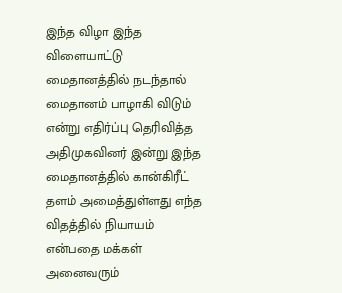இந்த விழா இந்த விளையாட்டு மைதானத்தில் நடந்தால் மைதானம் பாழாகி விடும் என்று எதிர்ப்பு தெரிவித்த அதிமுகவினர் இன்று இந்த மைதானத்தில் கான்கிரீட் தளம் அமைத்துள்ளது எந்த விதத்தில் நியாயம் என்பதை மக்கள் அனைவரும்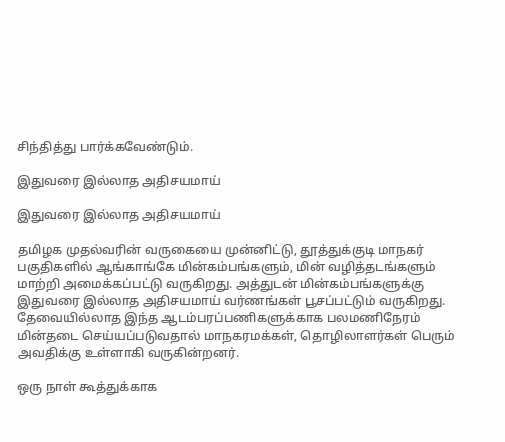சிந்தித்து பார்க்கவேண்டும்.

இதுவரை இல்லாத அதிசயமாய்

இதுவரை இல்லாத அதிசயமாய்

தமிழக முதல்வரின் வருகையை முன்னிட்டு, தூத்துக்குடி மாநகர் பகுதிகளில் ஆங்காங்கே மின்கம்பங்களும், மின் வழித்தடங்களும் மாற்றி அமைக்கப்பட்டு வருகிறது. அத்துடன் மின்கம்பங்களுக்கு இதுவரை இல்லாத அதிசயமாய் வர்ணங்கள் பூசப்பட்டும் வருகிறது. தேவையில்லாத இந்த ஆடம்பரப்பணிகளுக்காக பலமணிநேரம் மின்தடை செய்யப்படுவதால் மாநகரமக்கள், தொழிலாளர்கள் பெரும் அவதிக்கு உள்ளாகி வருகின்றனர்.

ஒரு நாள் கூத்துக்காக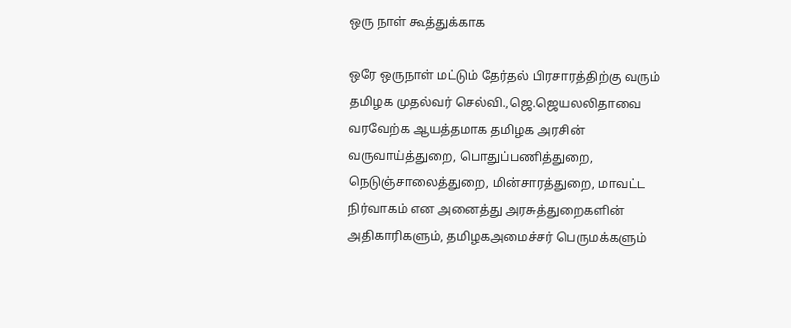ஒரு நாள் கூத்துக்காக

ஒரே ஒருநாள் மட்டும் தேர்தல் பிரசாரத்திற்கு வரும் தமிழக முதல்வர் செல்வி.,ஜெ.ஜெயலலிதாவை வரவேற்க ஆயத்தமாக தமிழக அரசின் வருவாய்த்துறை, பொதுப்பணித்துறை, நெடுஞ்சாலைத்துறை, மின்சாரத்துறை, மாவட்ட நிர்வாகம் என அனைத்து அரசுத்துறைகளின் அதிகாரிகளும், தமிழகஅமைச்சர் பெருமக்களும்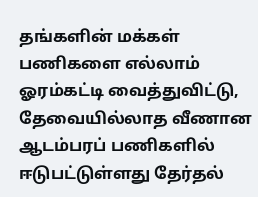தங்களின் மக்கள் பணிகளை எல்லாம் ஓரம்கட்டி வைத்துவிட்டு, தேவையில்லாத வீணான ஆடம்பரப் பணிகளில் ஈடுபட்டுள்ளது தேர்தல்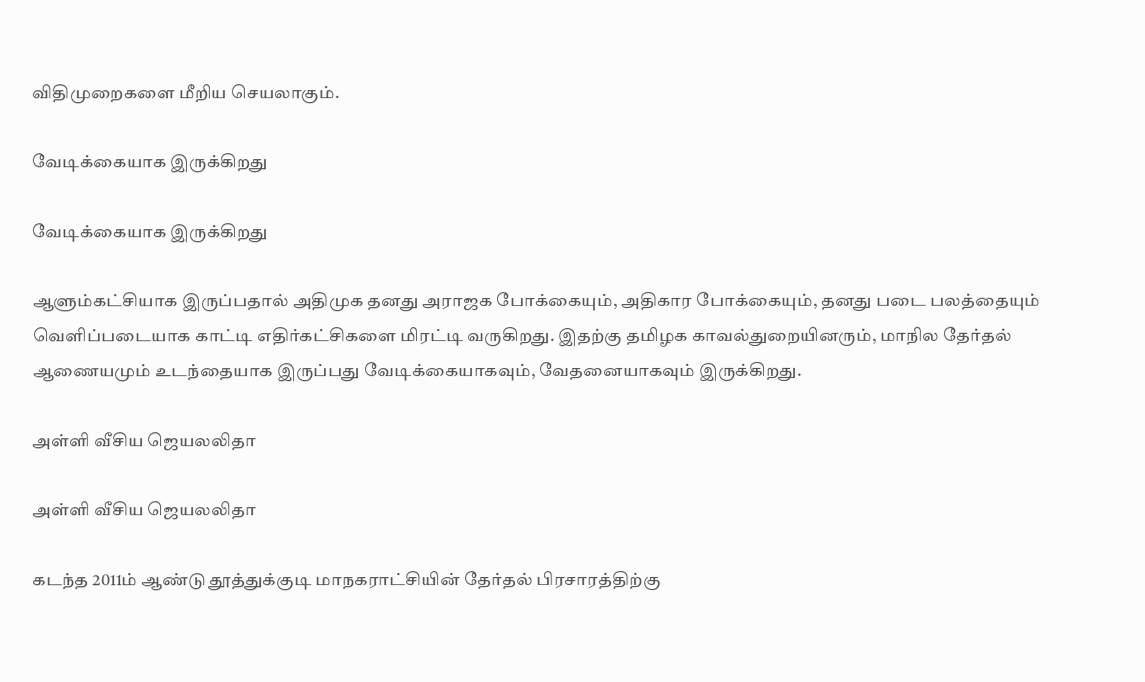விதிமுறைகளை மீறிய செயலாகும்.

வேடிக்கையாக இருக்கிறது

வேடிக்கையாக இருக்கிறது

ஆளும்கட்சியாக இருப்பதால் அதிமுக தனது அராஜக போக்கையும், அதிகார போக்கையும், தனது படை பலத்தையும் வெளிப்படையாக காட்டி எதிர்கட்சிகளை மிரட்டி வருகிறது. இதற்கு தமிழக காவல்துறையினரும், மாநில தேர்தல் ஆணையமும் உடந்தையாக இருப்பது வேடிக்கையாகவும், வேதனையாகவும் இருக்கிறது.

அள்ளி வீசிய ஜெயலலிதா

அள்ளி வீசிய ஜெயலலிதா

கடந்த 2011ம் ஆண்டு தூத்துக்குடி மாநகராட்சியின் தேர்தல் பிரசாரத்திற்கு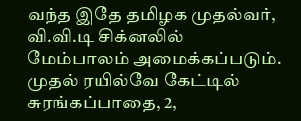வந்த இதே தமிழக முதல்வர், வி.வி.டி சிக்னலில் மேம்பாலம் அமைக்கப்படும். முதல் ரயில்வே கேட்டில் சுரங்கப்பாதை, 2,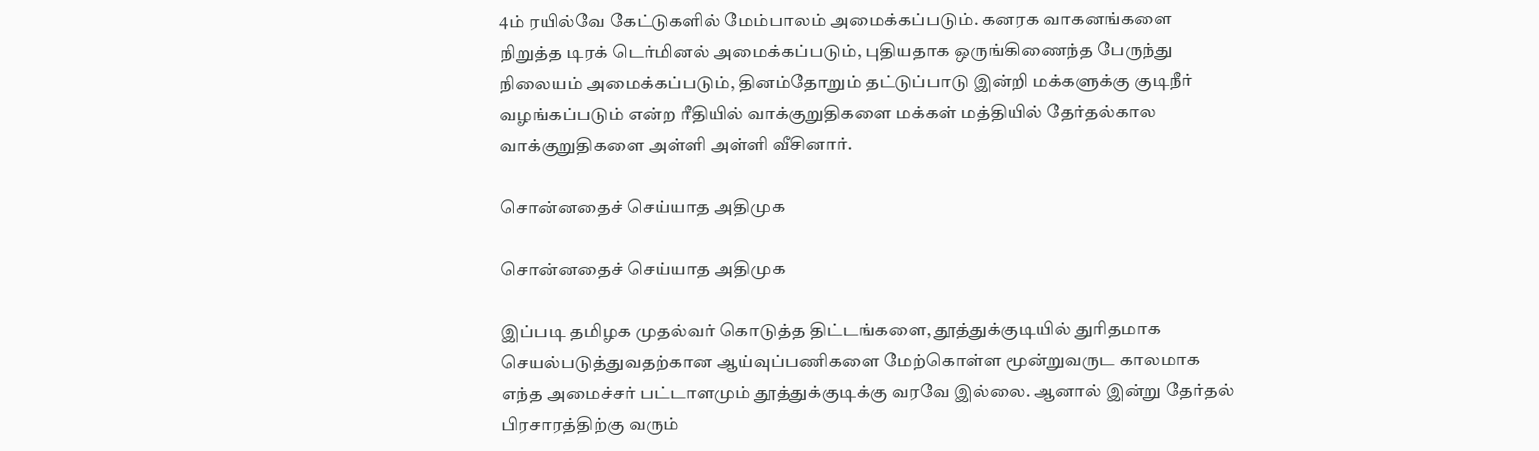4ம் ரயில்வே கேட்டுகளில் மேம்பாலம் அமைக்கப்படும். கனரக வாகனங்களை நிறுத்த டிரக் டெர்மினல் அமைக்கப்படும், புதியதாக ஒருங்கிணைந்த பேருந்து நிலையம் அமைக்கப்படும், தினம்தோறும் தட்டுப்பாடு இன்றி மக்களுக்கு குடிநீர் வழங்கப்படும் என்ற ரீதியில் வாக்குறுதிகளை மக்கள் மத்தியில் தேர்தல்கால வாக்குறுதிகளை அள்ளி அள்ளி வீசினார்.

சொன்னதைச் செய்யாத அதிமுக

சொன்னதைச் செய்யாத அதிமுக

இப்படி தமிழக முதல்வர் கொடுத்த திட்டங்களை, தூத்துக்குடியில் துரிதமாக செயல்படுத்துவதற்கான ஆய்வுப்பணிகளை மேற்கொள்ள மூன்றுவருட காலமாக எந்த அமைச்சர் பட்டாளமும் தூத்துக்குடிக்கு வரவே இல்லை. ஆனால் இன்று தேர்தல் பிரசாரத்திற்கு வரும்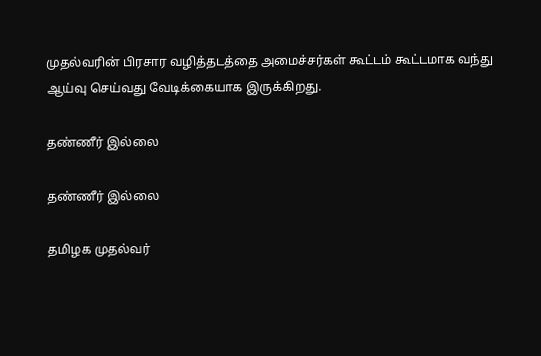முதல்வரின் பிரசார வழித்தடத்தை அமைச்சர்கள் கூட்டம் கூட்டமாக வந்து ஆய்வு செய்வது வேடிக்கையாக இருக்கிறது.

தண்ணீர் இல்லை

தண்ணீர் இல்லை

தமிழக முதல்வர்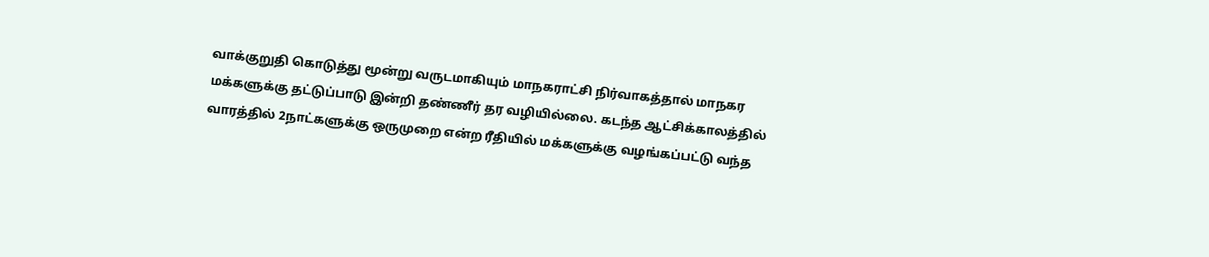வாக்குறுதி கொடுத்து மூன்று வருடமாகியும் மாநகராட்சி நிர்வாகத்தால் மாநகர மக்களுக்கு தட்டுப்பாடு இன்றி தண்ணீர் தர வழியில்லை. கடந்த ஆட்சிக்காலத்தில் வாரத்தில் 2நாட்களுக்கு ஒருமுறை என்ற ரீதியில் மக்களுக்கு வழங்கப்பட்டு வந்த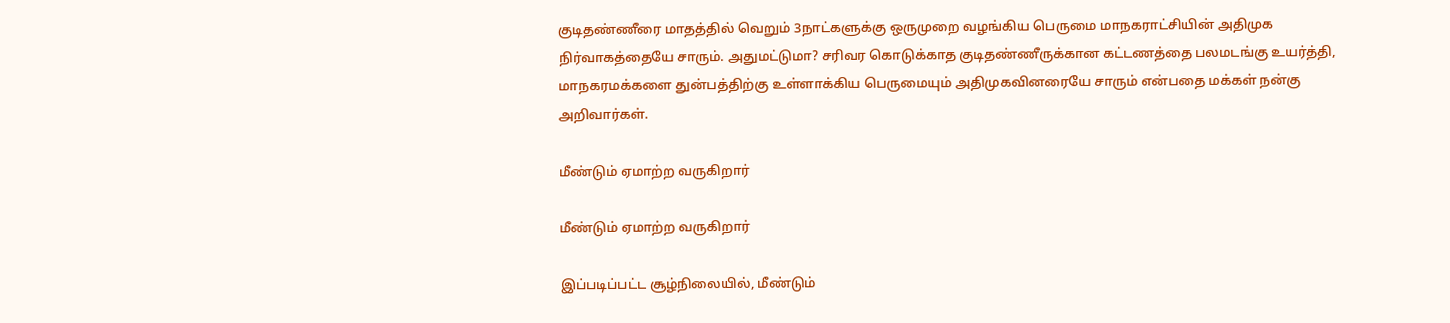குடிதண்ணீரை மாதத்தில் வெறும் 3நாட்களுக்கு ஒருமுறை வழங்கிய பெருமை மாநகராட்சியின் அதிமுக நிர்வாகத்தையே சாரும். அதுமட்டுமா? சரிவர கொடுக்காத குடிதண்ணீருக்கான கட்டணத்தை பலமடங்கு உயர்த்தி, மாநகரமக்களை துன்பத்திற்கு உள்ளாக்கிய பெருமையும் அதிமுகவினரையே சாரும் என்பதை மக்கள் நன்கு அறிவார்கள்.

மீண்டும் ஏமாற்ற வருகிறார்

மீண்டும் ஏமாற்ற வருகிறார்

இப்படிப்பட்ட சூழ்நிலையில், மீண்டும்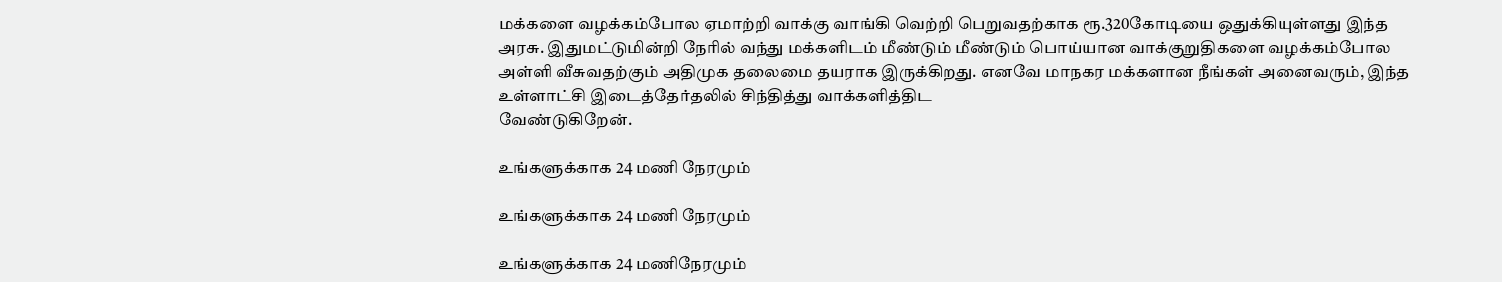மக்களை வழக்கம்போல ஏமாற்றி வாக்கு வாங்கி வெற்றி பெறுவதற்காக ரூ.320கோடியை ஒதுக்கியுள்ளது இந்த அரசு. இதுமட்டுமின்றி நேரில் வந்து மக்களிடம் மீண்டும் மீண்டும் பொய்யான வாக்குறுதிகளை வழக்கம்போல அள்ளி வீசுவதற்கும் அதிமுக தலைமை தயராக இருக்கிறது. எனவே மாநகர மக்களான நீங்கள் அனைவரும், இந்த உள்ளாட்சி இடைத்தேர்தலில் சிந்தித்து வாக்களித்திட
வேண்டுகிறேன்.

உங்களுக்காக 24 மணி நேரமும்

உங்களுக்காக 24 மணி நேரமும்

உங்களுக்காக 24 மணிநேரமும்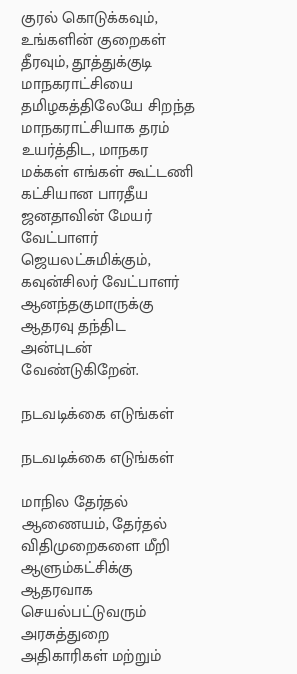குரல் கொடுக்கவும், உங்களின் குறைகள் தீரவும், தூத்துக்குடி மாநகராட்சியை தமிழகத்திலேயே சிறந்த மாநகராட்சியாக தரம் உயர்த்திட, மாநகர மக்கள் எங்கள் கூட்டணி கட்சியான பாரதீய ஜனதாவின் மேயர் வேட்பாளர் ஜெயலட்சுமிக்கும், கவுன்சிலர் வேட்பாளர் ஆனந்தகுமாருக்கு ஆதரவு தந்திட அன்புடன் வேண்டுகிறேன்.

நடவடிக்கை எடுங்கள்

நடவடிக்கை எடுங்கள்

மாநில தேர்தல் ஆணையம், தேர்தல் விதிமுறைகளை மீறி ஆளும்கட்சிக்கு ஆதரவாக செயல்பட்டுவரும் அரசுத்துறை அதிகாரிகள் மற்றும்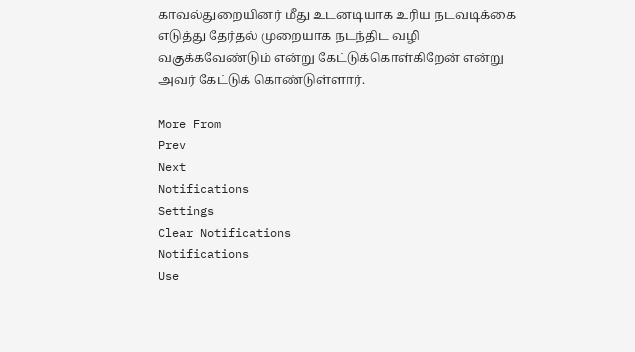காவல்துறையினர் மீது உடனடியாக உரிய நடவடிக்கை எடுத்து தேர்தல் முறையாக நடந்திட வழி வகுக்கவேண்டும் என்று கேட்டுக்கொள்கிறேன் என்று அவர் கேட்டுக் கொண்டுள்ளார்.

More From
Prev
Next
Notifications
Settings
Clear Notifications
Notifications
Use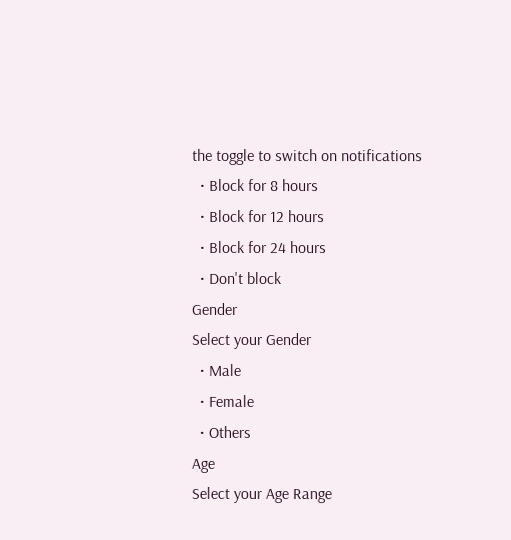the toggle to switch on notifications
  • Block for 8 hours
  • Block for 12 hours
  • Block for 24 hours
  • Don't block
Gender
Select your Gender
  • Male
  • Female
  • Others
Age
Select your Age Range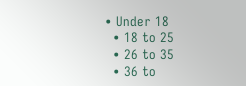• Under 18
  • 18 to 25
  • 26 to 35
  • 36 to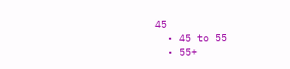45
  • 45 to 55
  • 55+